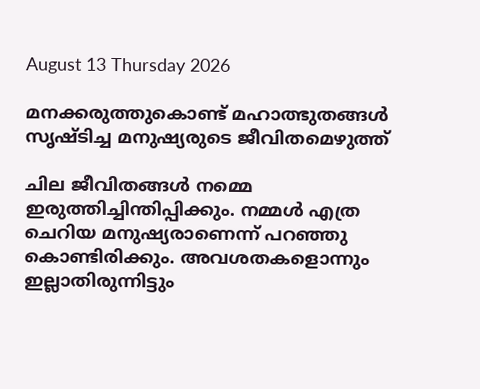August 13 Thursday 2026

മനക്കരുത്തുകൊണ്ട് മഹാത്ഭുതങ്ങൾ സൃഷ്ടിച്ച മനുഷ്യരുടെ ജീവിതമെഴുത്ത്

ചില ജീവിതങ്ങൾ നമ്മെ ഇരുത്തിച്ചിന്തിപ്പിക്കും. നമ്മൾ എത്ര ചെറിയ മനുഷ്യരാണെന്ന് പറഞ്ഞു കൊണ്ടിരിക്കും. അവശതകളൊന്നും ഇല്ലാതിരുന്നിട്ടും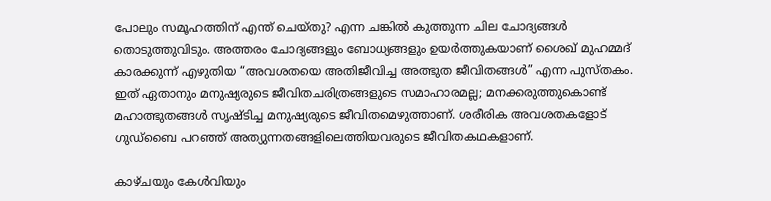പോലും സമൂഹത്തിന് എന്ത് ചെയ്തു? എന്ന ചങ്കിൽ കുത്തുന്ന ചില ചോദ്യങ്ങൾ തൊടുത്തുവിടും. അത്തരം ചോദ്യങ്ങളും ബോധ്യങ്ങളും ഉയർത്തുകയാണ് ശൈഖ് മുഹമ്മദ് കാരക്കുന്ന് എഴുതിയ “അവശതയെ അതിജീവിച്ച അത്ഭുത ജീവിതങ്ങൾ” എന്ന പുസ്തകം. ഇത് ഏതാനും മനുഷ്യരുടെ ജീവിതചരിത്രങ്ങളുടെ സമാഹാരമല്ല; മനക്കരുത്തുകൊണ്ട് മഹാത്ഭുതങ്ങൾ സൃഷ്ടിച്ച മനുഷ്യരുടെ ജീവിതമെഴുത്താണ്. ശരീരിക അവശതകളോട് ഗുഡ്‌ബൈ പറഞ്ഞ് അത്യുന്നതങ്ങളിലെത്തിയവരുടെ ജീവിതകഥകളാണ്.

കാഴ്ചയും കേൾവിയും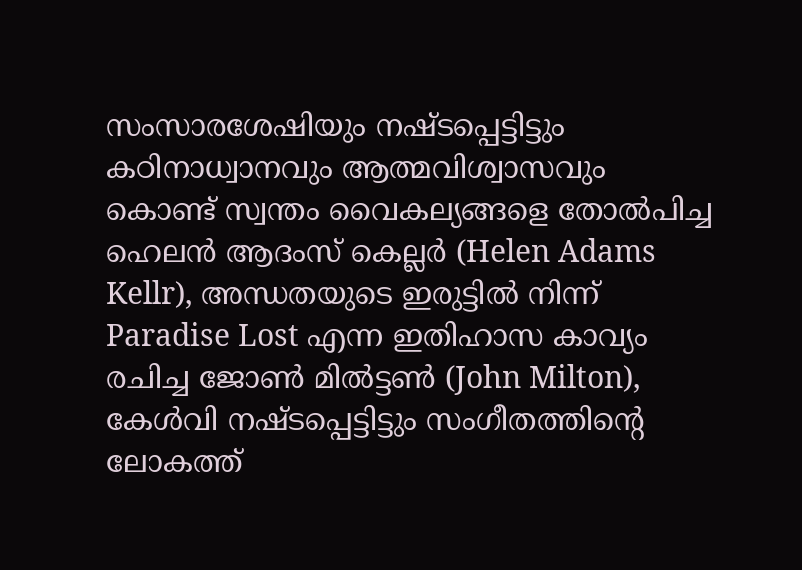സംസാരശേഷിയും നഷ്ടപ്പെട്ടിട്ടും കഠിനാധ്വാനവും ആത്മവിശ്വാസവും കൊണ്ട്‌ സ്വന്തം വൈകല്യങ്ങളെ തോൽപിച്ച ഹെലൻ ആദംസ് കെല്ലർ (Helen Adams Kellr), അന്ധതയുടെ ഇരുട്ടിൽ നിന്ന് Paradise Lost എന്ന ഇതിഹാസ കാവ്യം രചിച്ച ജോൺ മിൽട്ടൺ (John Milton), കേൾവി നഷ്ടപ്പെട്ടിട്ടും സംഗീതത്തിന്റെ ലോകത്ത്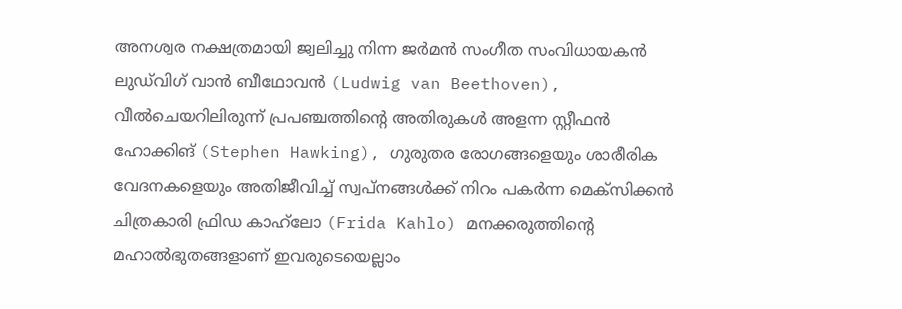അനശ്വര നക്ഷത്രമായി ജ്വലിച്ചു നിന്ന ജർമൻ സംഗീത സംവിധായകൻ ലുഡ്‌വിഗ് വാൻ ബീഥോവൻ (Ludwig van Beethoven), വീൽചെയറിലിരുന്ന് പ്രപഞ്ചത്തിന്റെ അതിരുകൾ അളന്ന സ്റ്റീഫൻ ഹോക്കിങ് (Stephen Hawking), ഗുരുതര രോഗങ്ങളെയും ശാരീരിക വേദനകളെയും അതിജീവിച്ച് സ്വപ്നങ്ങൾക്ക് നിറം പകർന്ന മെക്സിക്കൻ ചിത്രകാരി ഫ്രിഡ കാഹ്‌ലോ (Frida Kahlo) മനക്കരുത്തിൻ്റെ മഹാൽഭുതങ്ങളാണ് ഇവരുടെയെല്ലാം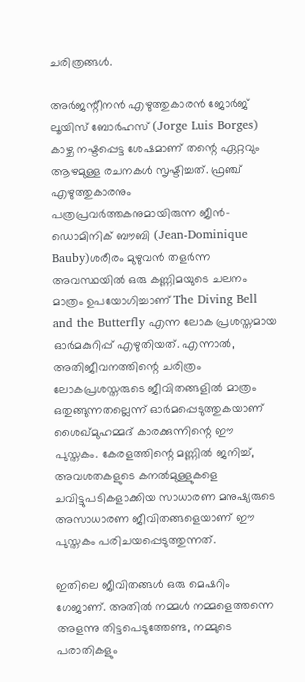ചരിത്രങ്ങൾ.

അർജന്റീനൻ എഴുത്തുകാരൻ ജോർജ് ലൂയിസ് ബോർഹസ് (Jorge Luis Borges) കാഴ്ച നഷ്ടപ്പെട്ട ശേഷമാണ് തന്റെ ഏറ്റവും ആഴമുള്ള രചനകൾ സൃഷ്ടിച്ചത്. ഫ്രഞ്ച് എഴുത്തുകാരനും പത്രപ്രവർത്തകനുമായിരുന്ന ജീൻ-ഡൊമിനിക് ബൗബി (Jean-Dominique Bauby)ശരീരം മുഴുവൻ തളർന്ന അവസ്ഥയിൽ ഒരു കണ്ണിമയുടെ ചലനം മാത്രം ഉപയോഗിച്ചാണ് The Diving Bell and the Butterfly എന്ന ലോക പ്രശസ്തമായ ഓർമകുറിപ്പ് എഴുതിയത്. എന്നാൽ, അതിജീവനത്തിന്റെ ചരിത്രം ലോകപ്രശസ്തരുടെ ജീവിതങ്ങളിൽ മാത്രം ഒതുങ്ങുന്നതല്ലെന്ന് ഓർമപ്പെടുത്തുകയാണ് ശൈഖ്മുഹമ്മദ് കാരക്കുന്നിന്റെ ഈ പുസ്തകം. കേരളത്തിന്റെ മണ്ണിൽ ജനിച്ച്, അവശതകളുടെ കനൽമുള്ളുകളെ ചവിട്ടുപടികളാക്കിയ സാധാരണ മനുഷ്യരുടെ അസാധാരണ ജീവിതങ്ങളെയാണ് ഈ പുസ്തകം പരിചയപ്പെടുത്തുന്നത്.

ഇതിലെ ജീവിതങ്ങൾ ഒരു മെഷറിം ഗേജാണ്. അതിൽ നമ്മൾ നമ്മളെത്തന്നെ അളന്നു തിട്ടപെടുത്തേണ്ട, നമ്മുടെ പരാതികളും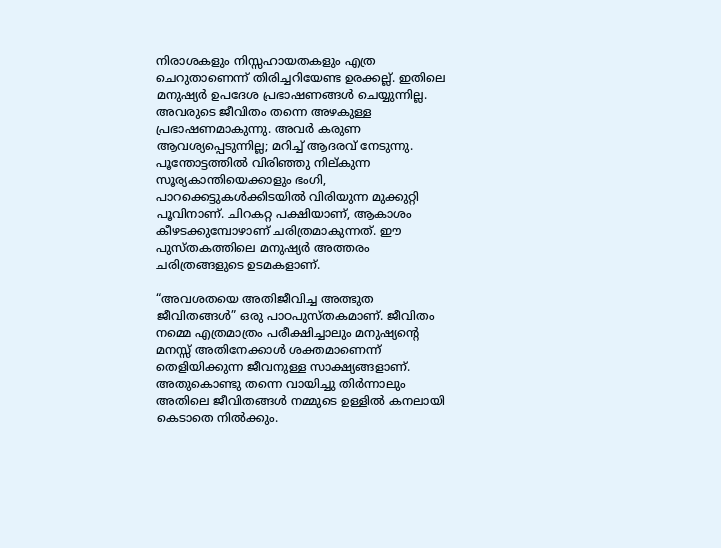നിരാശകളും നിസ്സഹായതകളും എത്ര ചെറുതാണെന്ന് തിരിച്ചറിയേണ്ട ഉരക്കല്ല്. ഇതിലെ മനുഷ്യർ ഉപദേശ പ്രഭാഷണങ്ങൾ ചെയ്യുന്നില്ല. അവരുടെ ജീവിതം തന്നെ അഴകുള്ള പ്രഭാഷണമാകുന്നു. അവർ കരുണ ആവശ്യപ്പെടുന്നില്ല; മറിച്ച് ആദരവ് നേടുന്നു. പൂന്തോട്ടത്തിൽ വിരിഞ്ഞു നില്കുന്ന സൂര്യകാന്തിയെക്കാളും ഭംഗി, പാറക്കെട്ടുകൾക്കിടയിൽ വിരിയുന്ന മുക്കുറ്റി പൂവിനാണ്. ചിറകറ്റ പക്ഷിയാണ്, ആകാശം കീഴടക്കുമ്പോഴാണ് ചരിത്രമാകുന്നത്. ഈ പുസ്തകത്തിലെ മനുഷ്യർ അത്തരം ചരിത്രങ്ങളുടെ ഉടമകളാണ്.

“അവശതയെ അതിജീവിച്ച അത്ഭുത ജീവിതങ്ങൾ” ഒരു പാഠപുസ്തകമാണ്. ജീവിതം നമ്മെ എത്രമാത്രം പരീക്ഷിച്ചാലും മനുഷ്യന്റെ മനസ്സ് അതിനേക്കാൾ ശക്തമാണെന്ന് തെളിയിക്കുന്ന ജീവനുള്ള സാക്ഷ്യങ്ങളാണ്. അതുകൊണ്ടു തന്നെ വായിച്ചു തിർന്നാലും അതിലെ ജീവിതങ്ങൾ നമ്മുടെ ഉള്ളിൽ കനലായി കെടാതെ നിൽക്കും.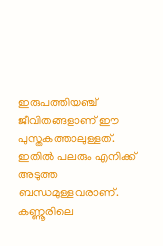ഇരുപത്തിയഞ്ച് ജീവിതങ്ങളാണ് ഈ പുസ്തകത്താലുള്ളത്. ഇതിൽ പലരും എനിക്ക് അടുത്ത ബന്ധമുള്ളവരാണ്. കണ്ണൂരിലെ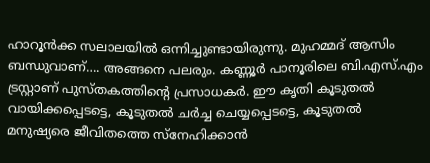ഹാറൂൻക്ക സലാലയിൽ ഒന്നിച്ചുണ്ടായിരുന്നു. മുഹമ്മദ് ആസിം ബന്ധുവാണ്…. അങ്ങനെ പലരും. കണ്ണൂർ പാനൂരിലെ ബി.എസ്.എം ട്രസ്റ്റാണ് പുസ്തകത്തിൻ്റെ പ്രസാധകർ. ഈ കൃതി കൂടുതൽ വായിക്കപ്പെടട്ടെ, കൂടുതൽ ചർച്ച ചെയ്യപ്പെടട്ടെ, കൂടുതൽ മനുഷ്യരെ ജീവിതത്തെ സ്നേഹിക്കാൻ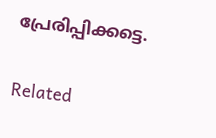പ്രേരിപ്പിക്കട്ടെ.

Related